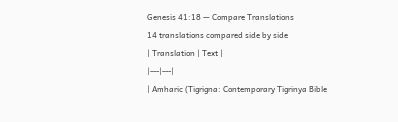Genesis 41:18 — Compare Translations
14 translations compared side by side
| Translation | Text |
|---|---|
| Amharic (Tigrigna: Contemporary Tigrinya Bible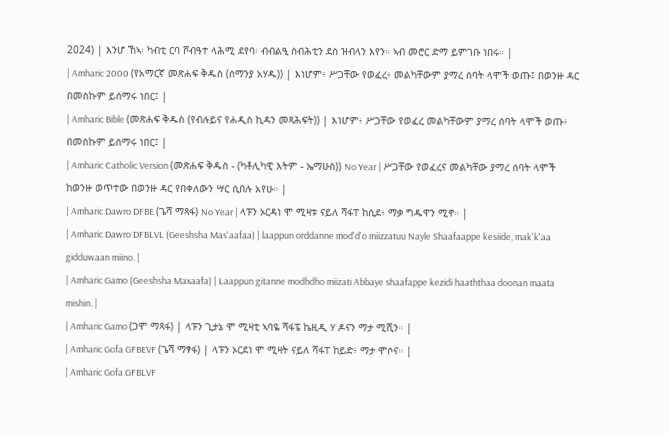2024) | እንሆ ኸኣ፡ ካብቲ ርባ ሾብዓተ ላሕሚ ደየባ፡ ብብልዒ ስብሕቲን ደስ ዝብላን እየን። ኣብ መሮር ድማ ይምገቡ ነበሩ። |
| Amharic 2000 (የአማርኛ መጽሐፍ ቅዱስ (ሰማንያ አሃዱ)) | እነሆም፥ ሥጋቸው የወፈረ፥ መልካቸውም ያማረ ሰባት ላሞች ወጡ፤ በወንዙ ዳር በመስኩም ይሰማሩ ነበር፤ |
| Amharic Bible (መጽሐፍ ቅዱስ (የብሉይና የሐዲስ ኪዳን መጻሕፍት)) | እነሆም፥ ሥጋቸው የወፈረ መልካቸውም ያማረ ሰባት ላሞች ወጡ፥ በመስኩም ይሰማሩ ነበር፤ |
| Amharic Catholic Version (መጽሐፍ ቅዱስ - (ካቶሊካዊ እትም - ኤማሁስ)) No Year | ሥጋቸው የወፈረና መልካቸው ያማረ ሰባት ላሞች ከወንዙ ወጥተው በወንዙ ዳር የበቀለውን ሣር ሲበሉ አየሁ። |
| Amharic Dawro DFBE (ጌሻ ማጻፋ) No Year | ላፑን ኦርዳነ ሞ ሚዛቱ ናይለ ሻፋፐ ከሲደ፥ ማቃ ግዱዋን ሚኖ። |
| Amharic Dawro DFBLVL (Geeshsha Mas'aafaa) | laappun orddanne mod'd'o miizzatuu Nayle Shaafaappe kesiide, mak'k'aa gidduwaan miino. |
| Amharic Gamo (Geeshsha Maxaafa) | Laappun gitanne modhdho miizati Abbaye shaafappe kezidi haaththaa doonan maata mishin. |
| Amharic Gamo (ጋሞ ማጻፋ) | ላፑን ጊታኔ ሞ ሚዛቲ ኣባዬ ሻፋፔ ኬዚዲ ሃ ዶናን ማታ ሚሺን። |
| Amharic Gofa GFBEVF (ጌሻ ማፃፋ) | ላፑን ኦርደነ ሞ ሚዛት ናይለ ሻፋፐ ከይድ፥ ማታ ሞሶና። |
| Amharic Gofa GFBLVF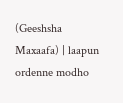(Geeshsha Maxaafa) | laapun ordenne modho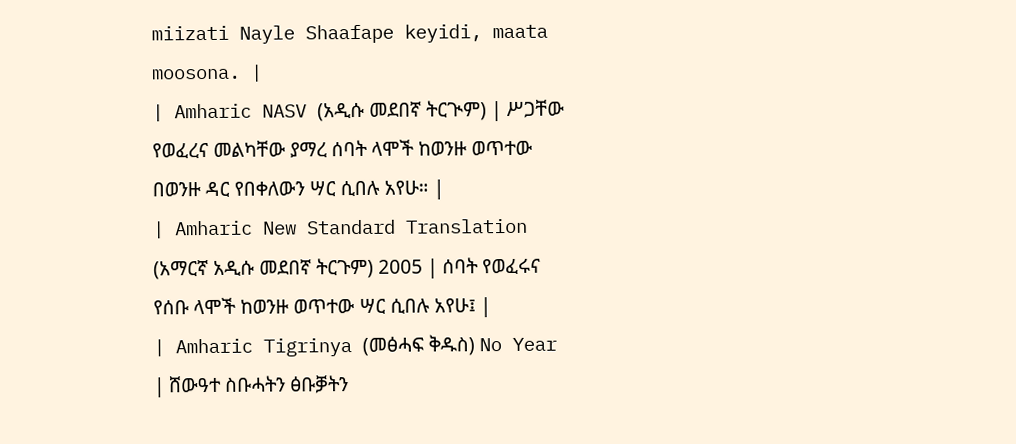miizati Nayle Shaafape keyidi, maata moosona. |
| Amharic NASV (አዲሱ መደበኛ ትርጒም) | ሥጋቸው የወፈረና መልካቸው ያማረ ሰባት ላሞች ከወንዙ ወጥተው በወንዙ ዳር የበቀለውን ሣር ሲበሉ አየሁ። |
| Amharic New Standard Translation (አማርኛ አዲሱ መደበኛ ትርጉም) 2005 | ሰባት የወፈሩና የሰቡ ላሞች ከወንዙ ወጥተው ሣር ሲበሉ አየሁ፤ |
| Amharic Tigrinya (መፅሓፍ ቅዱስ) No Year | ሸውዓተ ስቡሓትን ፅቡቓትን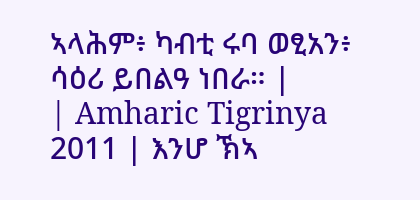ኣላሕም፥ ካብቲ ሩባ ወፂአን፥ ሳዕሪ ይበልዓ ነበራ። |
| Amharic Tigrinya 2011 | እንሆ ኽኣ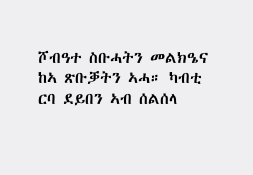ሾብዓተ ስቡሓትን መልክዔና ከኣ ጽቡቓትን ኣሓ። ካብቲ ርባ ደይበን ኣብ ሰልሰላ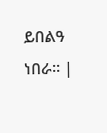ይበልዓ ነበራ። |